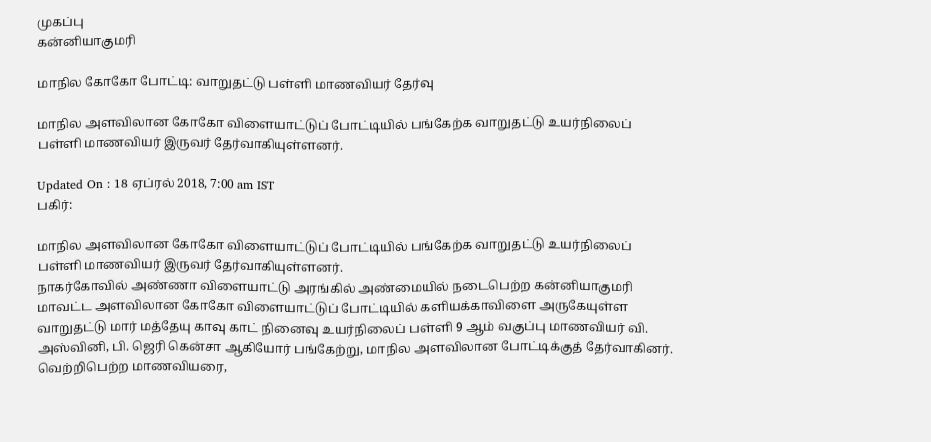முகப்பு
கன்னியாகுமரி

மாநில கோகோ போட்டி: வாறுதட்டு பள்ளி மாணவியர் தேர்வு

மாநில அளவிலான கோகோ விளையாட்டுப் போட்டியில் பங்கேற்க வாறுதட்டு உயர்நிலைப் பள்ளி மாணவியர் இருவர் தேர்வாகியுள்ளனர்.

Updated On : 18 ஏப்ரல் 2018, 7:00 am IST
பகிர்:

மாநில அளவிலான கோகோ விளையாட்டுப் போட்டியில் பங்கேற்க வாறுதட்டு உயர்நிலைப் பள்ளி மாணவியர் இருவர் தேர்வாகியுள்ளனர்.
நாகர்கோவில் அண்ணா விளையாட்டு அரங்கில் அண்மையில் நடைபெற்ற கன்னியாகுமரி மாவட்ட அளவிலான கோகோ விளையாட்டுப் போட்டியில் களியக்காவிளை அருகேயுள்ள வாறுதட்டு மார் மத்தேயு காவு காட் நினைவு உயர்நிலைப் பள்ளி 9 ஆம் வகுப்பு மாணவியர் வி. அஸ்வினி, பி. ஜெரி கென்சா ஆகியோர் பங்கேற்று, மாநில அளவிலான போட்டிக்குத் தேர்வாகினர். வெற்றிபெற்ற மாணவியரை,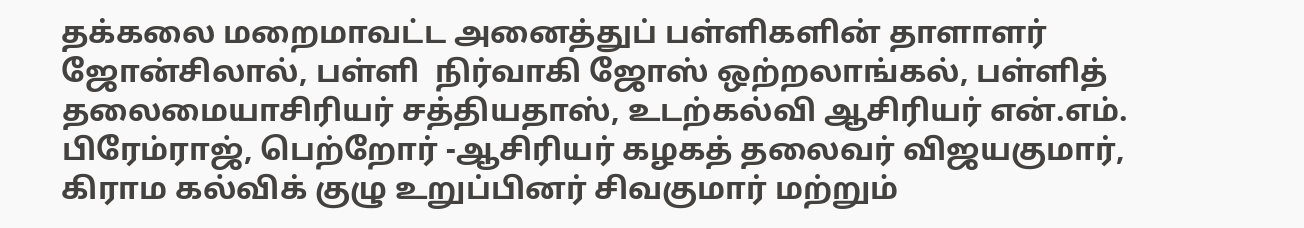தக்கலை மறைமாவட்ட அனைத்துப் பள்ளிகளின் தாளாளர் ஜோன்சிலால், பள்ளி  நிர்வாகி ஜோஸ் ஒற்றலாங்கல், பள்ளித் தலைமையாசிரியர் சத்தியதாஸ், உடற்கல்வி ஆசிரியர் என்.எம். பிரேம்ராஜ், பெற்றோர் -ஆசிரியர் கழகத் தலைவர் விஜயகுமார், கிராம கல்விக் குழு உறுப்பினர் சிவகுமார் மற்றும்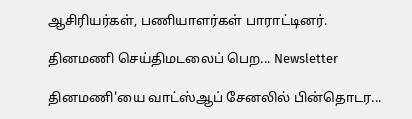ஆசிரியர்கள், பணியாளர்கள் பாராட்டினர்.

தினமணி செய்திமடலைப் பெற... Newsletter

தினமணி'யை வாட்ஸ்ஆப் சேனலில் பின்தொடர...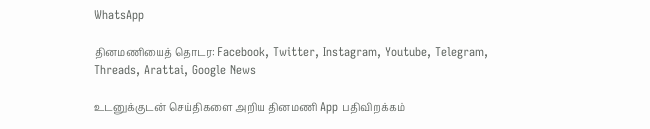WhatsApp

தினமணியைத் தொடர: Facebook, Twitter, Instagram, Youtube, Telegram, Threads, Arattai, Google News

உடனுக்குடன் செய்திகளை அறிய தினமணி App பதிவிறக்கம்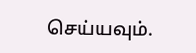செய்யவும்.